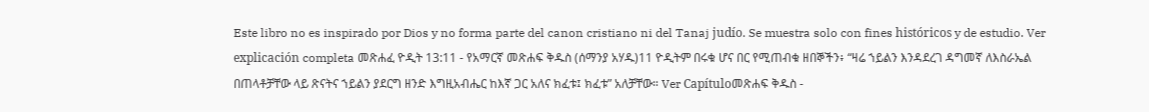Este libro no es inspirado por Dios y no forma parte del canon cristiano ni del Tanaj judío. Se muestra solo con fines históricos y de estudio. Ver explicación completa መጽሐፈ ዮዲት 13:11 - የአማርኛ መጽሐፍ ቅዱስ (ሰማንያ አሃዱ)11 ዮዲትም በሩቁ ሆና በር የሚጠብቁ ዘበኞችን፥ “ዛሬ ኀይልን እንዳደረገ ዳግመኛ ለእስራኤል በጠላቶቻቸው ላይ ጽናትና ኀይልን ያደርግ ዘንድ እግዚአብሔር ከእኛ ጋር አለና ክፈቱ፤ ክፈቱ” አለቻቸው። Ver Capítuloመጽሐፍ ቅዱስ -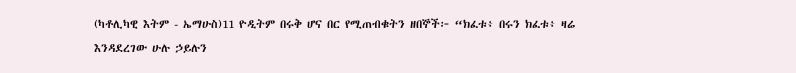(ካቶሊካዊ እትም - ኤማሁስ)11 ዮዲትም በሩቅ ሆና በር የሚጠብቁትን ዘበኞች፦ “ክፈቱ፥ በሩን ክፈቱ፥ ዛሬ እንዳደረገው ሁሉ ኃይሉን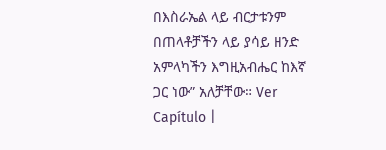በእስራኤል ላይ ብርታቱንም በጠላቶቻችን ላይ ያሳይ ዘንድ አምላካችን እግዚአብሔር ከእኛ ጋር ነው” አለቻቸው። Ver Capítulo |